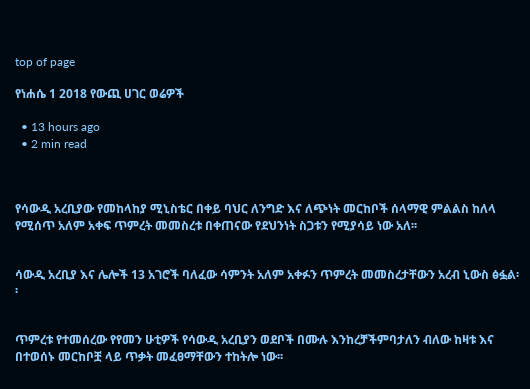top of page

የነሐሴ 1 2018 የውጪ ሀገር ወሬዎች

  • 13 hours ago
  • 2 min read



የሳውዲ አረቢያው የመከላከያ ሚኒስቴር በቀይ ባህር ለንግድ እና ለጭነት መርከቦች ሰላማዊ ምልልስ ከለላ የሚሰጥ አለም አቀፍ ጥምረት መመስረቱ በቀጠናው የደህንነት ስጋቱን የሚያሳይ ነው አለ፡፡


ሳውዲ አረቢያ እና ሌሎች 13 አገሮች ባለፈው ሳምንት አለም አቀፉን ጥምረት መመስረታቸውን አረብ ኒውስ ፅፏል፡፡


ጥምረቱ የተመሰረው የየመን ሁቲዎች የሳውዲ አረቢያን ወደቦች በሙሉ እንከረቻችምባታለን ብለው ከዛቱ እና በተወሰኑ መርከቦቿ ላይ ጥቃት መፈፀማቸውን ተከትሎ ነው፡፡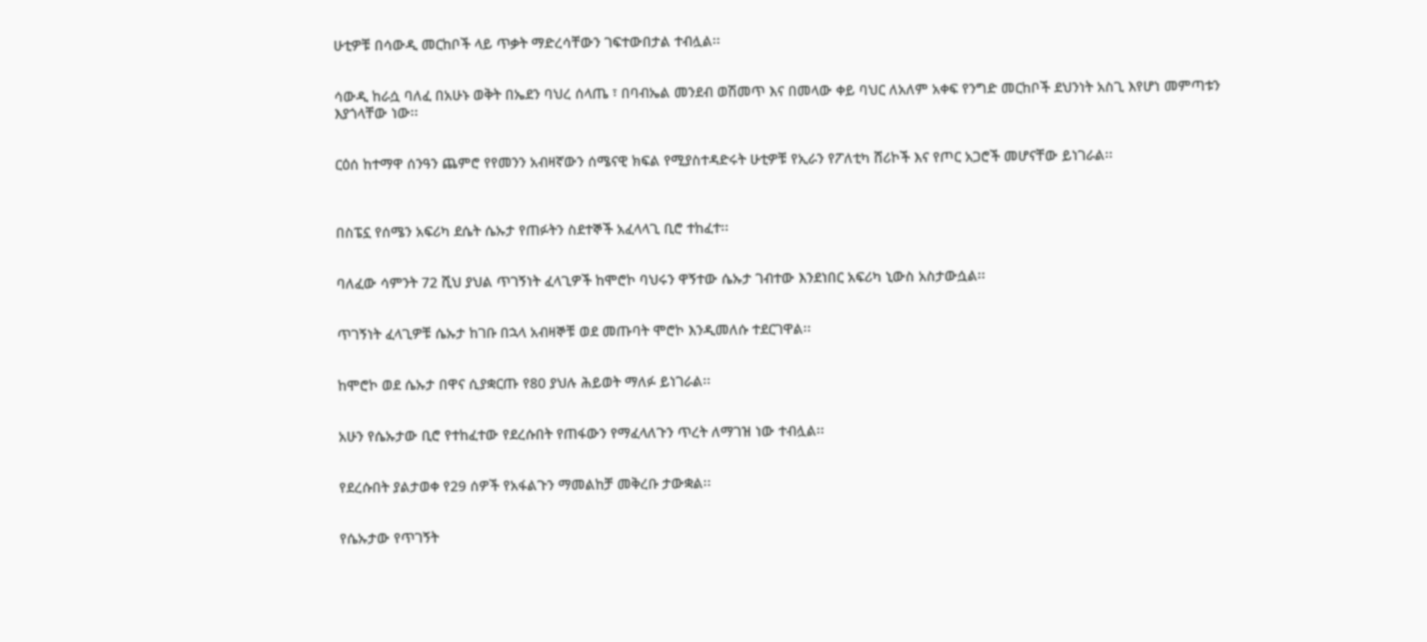ሁቲዎቹ በሳውዲ መርከቦች ላይ ጥቃት ማድረሳቸውን ገፍተውበታል ተብሏል፡፡


ሳውዲ ከራሷ ባለፈ በአሁኑ ወቅት በኤደን ባህረ ሰላጤ ፣ በባብኤል መንደብ ወሽመጥ እና በመላው ቀይ ባህር ለአለም አቀፍ የንግድ መርከቦች ደህንነት አስጊ እየሆነ መምጣቱን እያጎላቸው ነው፡፡


ርዕሰ ከተማዋ ሰንዓን ጨምሮ የየመንን አብዛኛውን ሰሜናዊ ክፍል የሚያስተዳድሩት ሁቲዎቹ የኢራን የፖለቲካ ሸሪኮች እና የጦር አጋሮች መሆናቸው ይነገራል፡፡



በስፔኗ የሰሜን አፍሪካ ደሴት ሴኡታ የጠፉትን ስደተኞች አፈላላጊ ቢሮ ተከፈተ፡፡


ባለፈው ሳምንት 72 ሺህ ያህል ጥገኝነት ፈላጊዎች ከሞሮኮ ባህሩን ዋኝተው ሴኡታ ገብተው እንደነበር አፍሪካ ኒውስ አስታውሷል፡፡


ጥገኝነት ፈላጊዎቹ ሴኡታ ከገቡ በኋላ አብዛኞቹ ወደ መጡባት ሞሮኮ እንዲመለሱ ተደርገዋል፡፡


ከሞሮኮ ወደ ሴኡታ በዋና ሲያቋርጡ የ80 ያህሉ ሕይወት ማለፉ ይነገራል፡፡


አሁን የሴኡታው ቢሮ የተከፈተው የደረሱበት የጠፋውን የማፈላለጉን ጥረት ለማገዝ ነው ተብሏል፡፡


የደረሱበት ያልታወቀ የ29 ሰዎች የአፋልጉን ማመልከቻ መቅረቡ ታውቋል፡፡


የሴኡታው የጥገኝት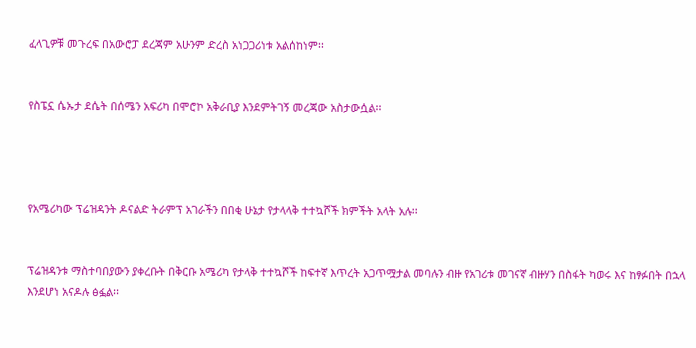ፈላጊዎቹ መጉረፍ በአውሮፓ ደረጃም አሁንም ድረስ አነጋጋሪነቱ አልሰከነም፡፡


የስፔኗ ሴኡታ ደሴት በሰሜን አፍሪካ በሞሮኮ አቅራቢያ እንደምትገኝ መረጃው አስታውሷል፡፡




የአሜሪካው ፕሬዝዳንት ዶናልድ ትራምፕ አገራችን በበቂ ሁኔታ የታላላቅ ተተኳሾች ክምችት አላት አሉ፡፡


ፕሬዝዳንቱ ማስተባበያውን ያቀረቡት በቅርቡ አሜሪካ የታላቅ ተተኳሾች ከፍተኛ እጥረት አጋጥሟታል መባሉን ብዙ የአገሪቱ መገናኛ ብዙሃን በስፋት ካወሩ እና ከፃፉበት በኋላ እንደሆነ አናዶሉ ፅፏል፡፡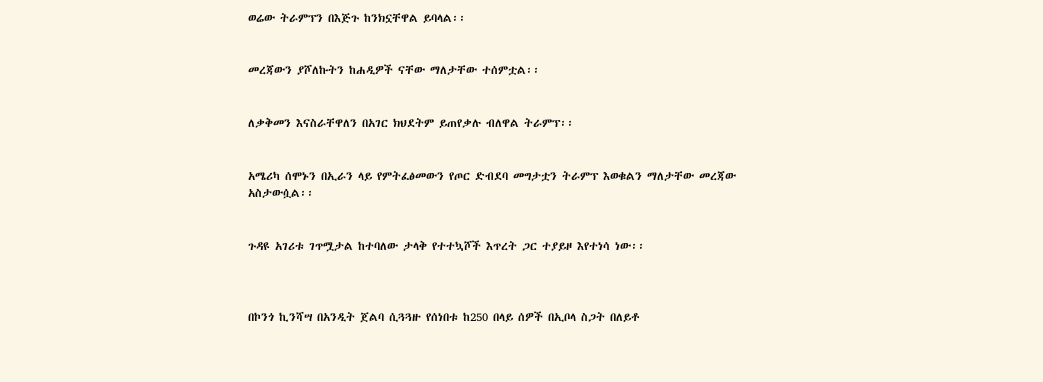ወሬው ትራምፕን በእጅጉ ከንክኗቸዋል ይባላል፡፡


መረጃውን ያሾለኩትን ከሐዲዎች ናቸው ማለታቸው ተሰምቷል፡፡


ለቃቅመን እናስራቸዋለን በአገር ክህደትም ይጠየቃሉ ብለዋል ትራምፕ፡፡


አሜሪካ ሰሞኑን በኢራን ላይ የምትፈፅመውን የጦር ድብደባ መግታቷን ትራምፕ እወቁልን ማለታቸው መረጃው አስታውሷል፡፡


ጉዳዩ አገሪቱ ገጥሟታል ከተባለው ታላቅ የተተኳሾች እጥረት ጋር ተያይዞ እየተነሳ ነው፡፡



በኮንጎ ኪንሻሣ በአንዲት ጀልባ ሲጓጓዙ የሰነበቱ ከ250 በላይ ሰዎች በኢቦላ ስጋት በለይቶ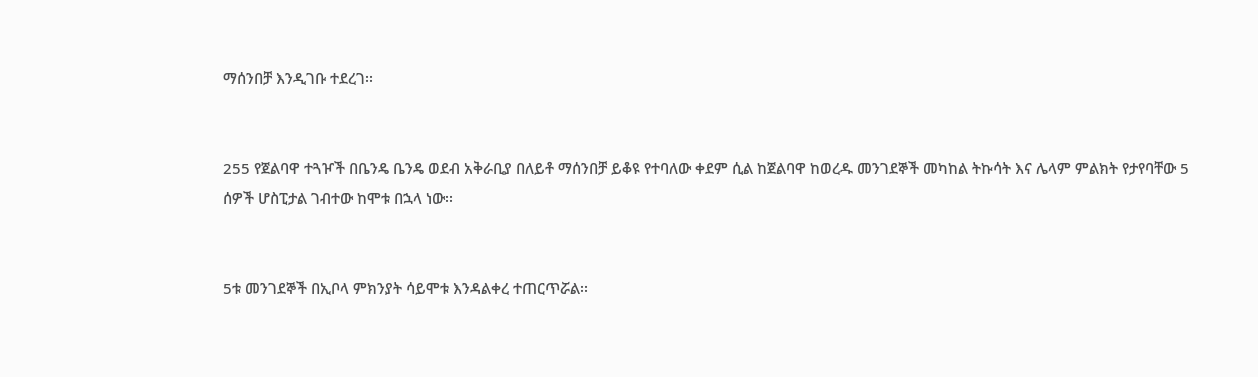ማሰንበቻ እንዲገቡ ተደረገ፡፡


255 የጀልባዋ ተጓዦች በቤንዴ ቤንዴ ወደብ አቅራቢያ በለይቶ ማሰንበቻ ይቆዩ የተባለው ቀደም ሲል ከጀልባዋ ከወረዱ መንገደኞች መካከል ትኩሳት እና ሌላም ምልክት የታየባቸው 5 ሰዎች ሆስፒታል ገብተው ከሞቱ በኋላ ነው፡፡


5ቱ መንገደኞች በኢቦላ ምክንያት ሳይሞቱ እንዳልቀረ ተጠርጥሯል፡፡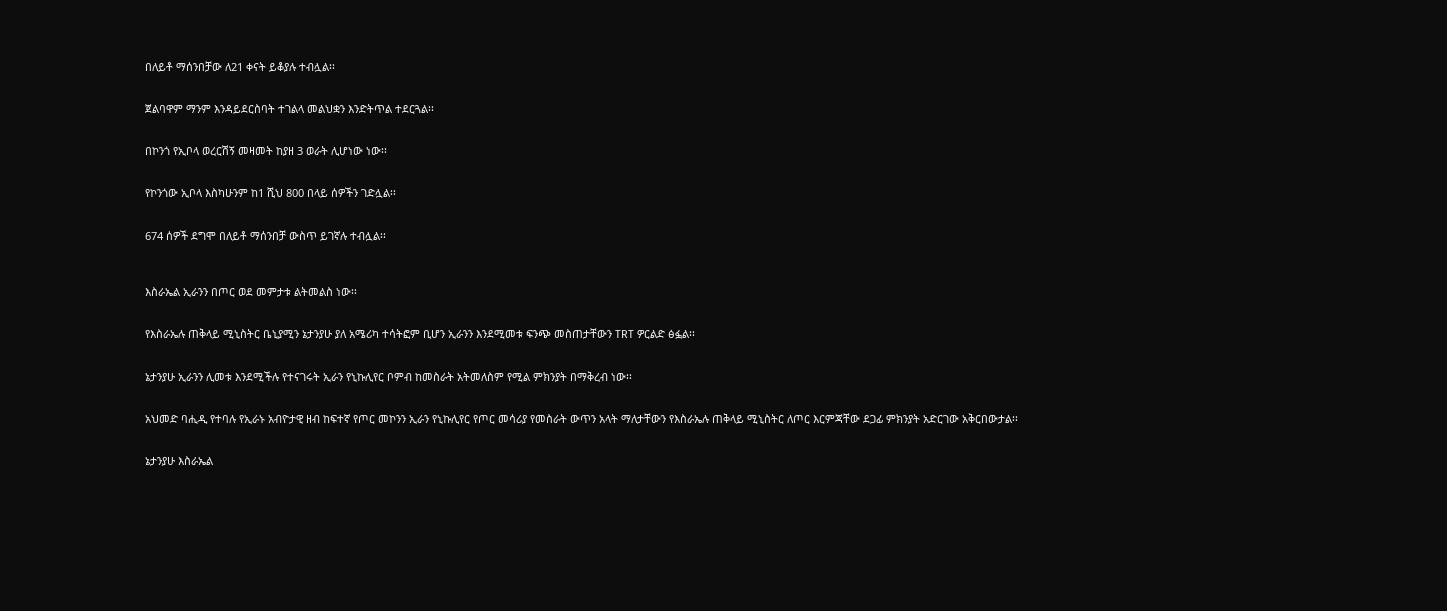በለይቶ ማሰንበቻው ለ21 ቀናት ይቆያሉ ተብሏል፡፡


ጀልባዋም ማንም እንዳይደርስባት ተገልላ መልህቋን እንድትጥል ተደርጓል፡፡


በኮንጎ የኢቦላ ወረርሽኝ መዛመት ከያዘ 3 ወራት ሊሆነው ነው፡፡


የኮንጎው ኢቦላ እስካሁንም ከ1 ሺህ 800 በላይ ሰዎችን ገድሏል፡፡


674 ሰዎች ደግሞ በለይቶ ማሰንበቻ ውስጥ ይገኛሉ ተብሏል፡፡



እስራኤል ኢራንን በጦር ወደ መምታቱ ልትመልስ ነው፡፡


የእስራኤሉ ጠቅላይ ሚኒስትር ቤኒያሚን ኔታንያሁ ያለ አሜሪካ ተሳትፎም ቢሆን ኢራንን እንደሚመቱ ፍንጭ መስጠታቸውን TRT ዎርልድ ፅፏል፡፡


ኔታንያሁ ኢራንን ሊመቱ እንደሚችሉ የተናገሩት ኢራን የኒኩሊየር ቦምብ ከመስራት አትመለስም የሚል ምክንያት በማቅረብ ነው፡፡


አህመድ ባሒዲ የተባሉ የኢራኑ አብዮታዊ ዘብ ከፍተኛ የጦር መኮንን ኢራን የኒኩሊየር የጦር መሳሪያ የመስራት ውጥን አላት ማለታቸውን የእስራኤሉ ጠቅላይ ሚኒስትር ለጦር እርምጃቸው ደጋፊ ምክንያት አድርገው አቅርበውታል፡፡


ኔታንያሁ እስራኤል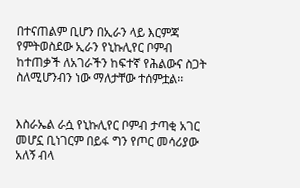በተናጠልም ቢሆን በኢራን ላይ እርምጃ የምትወስደው ኢራን የኒኩሊየር ቦምብ ከተጠቃች ለአገራችን ከፍተኛ የሕልውና ስጋት ስለሚሆንብን ነው ማለታቸው ተሰምቷል፡፡


እስራኤል ራሷ የኒኩሊየር ቦምብ ታጣቂ አገር መሆኗ ቢነገርም በይፋ ግን የጦር መሳሪያው አለኝ ብላ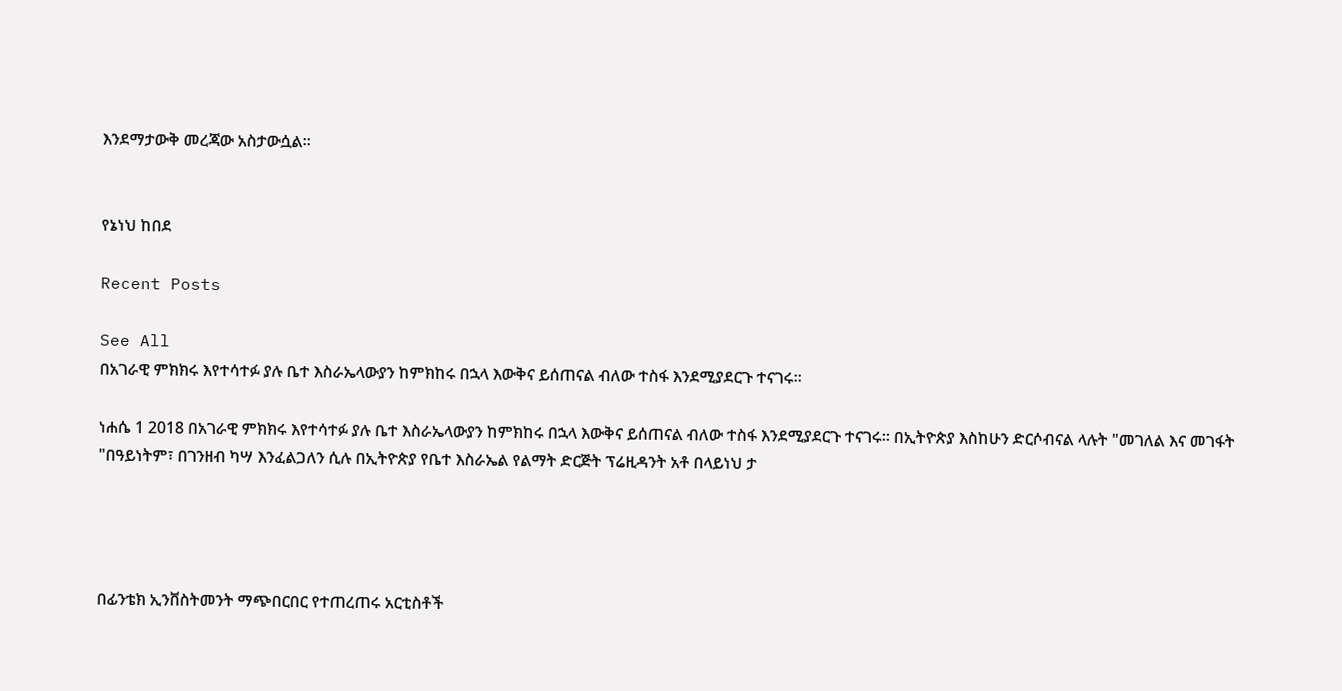እንደማታውቅ መረጃው አስታውሷል፡፡


የኔነህ ከበደ

Recent Posts

See All
በአገራዊ ምክክሩ እየተሳተፉ ያሉ ቤተ እስራኤላውያን ከምክከሩ በኋላ እውቅና ይሰጠናል ብለው ተስፋ እንደሚያደርጉ ተናገሩ፡፡

ነሐሴ 1 2018 በአገራዊ ምክክሩ እየተሳተፉ ያሉ ቤተ እስራኤላውያን ከምክከሩ በኋላ እውቅና ይሰጠናል ብለው ተስፋ እንደሚያደርጉ ተናገሩ፡፡ በኢትዮጵያ እስከሁን ድርሶብናል ላሉት "መገለል እና መገፋት "በዓይነትም፣ በገንዘብ ካሣ እንፈልጋለን ሲሉ በኢትዮጵያ የቤተ እስራኤል የልማት ድርጅት ፕሬዚዳንት አቶ በላይነህ ታ




በፊንቴክ ኢንቨስትመንት ማጭበርበር የተጠረጠሩ አርቲስቶች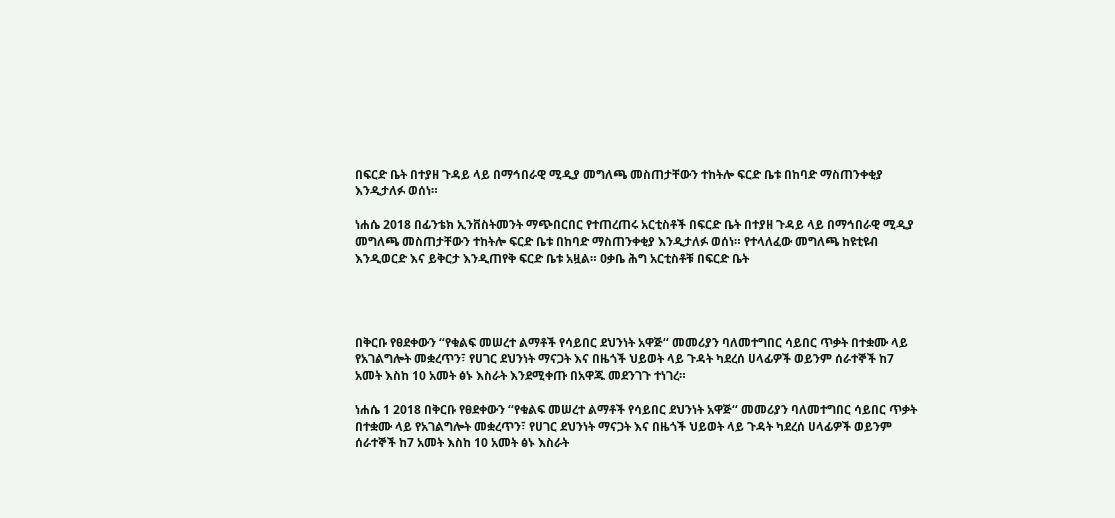በፍርድ ቤት በተያዘ ጉዳይ ላይ በማኅበራዊ ሚዲያ መግለጫ መስጠታቸውን ተከትሎ ፍርድ ቤቱ በከባድ ማስጠንቀቂያ እንዲታለፉ ወሰነ።

ነሐሴ 2018 በፊንቴክ ኢንቨስትመንት ማጭበርበር የተጠረጠሩ አርቲስቶች በፍርድ ቤት በተያዘ ጉዳይ ላይ በማኅበራዊ ሚዲያ መግለጫ መስጠታቸውን ተከትሎ ፍርድ ቤቱ በከባድ ማስጠንቀቂያ እንዲታለፉ ወሰነ። የተላለፈው መግለጫ ከዩቲዩብ እንዲወርድ እና ይቅርታ እንዲጠየቅ ፍርድ ቤቱ አዟል። ዐቃቤ ሕግ አርቲስቶቹ በፍርድ ቤት




በቅርቡ የፀደቀውን ‘‘የቁልፍ መሠረተ ልማቶች የሳይበር ደህንነት አዋጅ‘‘ መመሪያን ባለመተግበር ሳይበር ጥቃት በተቋሙ ላይ የአገልግሎት መቋረጥን፣ የሀገር ደህንነት ማናጋት እና በዜጎች ህይወት ላይ ጉዳት ካደረሰ ሀላፊዎች ወይንም ሰራተኞች ከ7 አመት እስከ 10 አመት ፅኑ እስራት እንደሚቀጡ በአዋጁ መደንገጉ ተነገረ።

ነሐሴ 1 2018 በቅርቡ የፀደቀውን ‘‘የቁልፍ መሠረተ ልማቶች የሳይበር ደህንነት አዋጅ‘‘ መመሪያን ባለመተግበር ሳይበር ጥቃት በተቋሙ ላይ የአገልግሎት መቋረጥን፣ የሀገር ደህንነት ማናጋት እና በዜጎች ህይወት ላይ ጉዳት ካደረሰ ሀላፊዎች ወይንም ሰራተኞች ከ7 አመት እስከ 10 አመት ፅኑ እስራት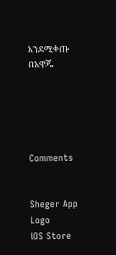እንደሚቀጡ በአዋጁ





Comments


Sheger App Logo
iOS Store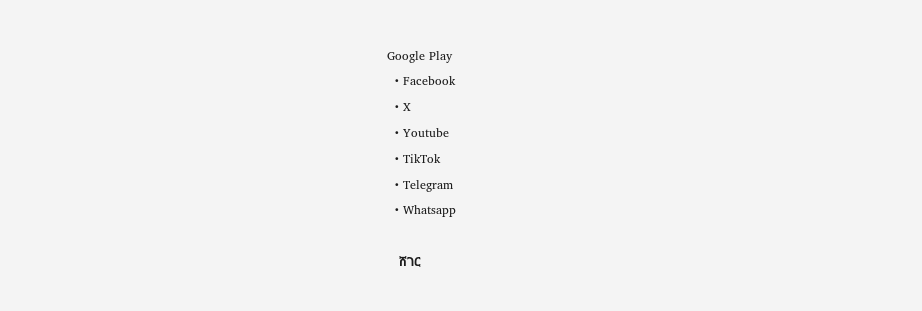Google Play
  • Facebook
  • X
  • Youtube
  • TikTok
  • Telegram
  • Whatsapp

    ሸገር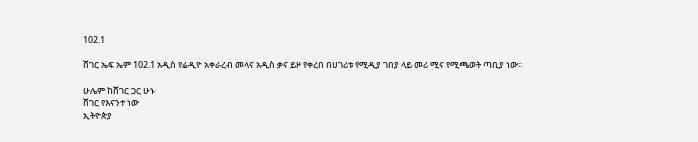102.1

ሸገር ኤፍ ኤም 102.1 አዲስ የሬዲዮ አቀራረብ መላና አዲስ ቃና ይዞ የቀረበ በሀገሪቱ የሚዲያ ገበያ ላይ መሪ ሚና የሚጫወት ጣቢያ ነው፡፡

ሁሌም ከሸገር ጋር ሁኑ
ሸገር የእናንተ ነው
ኢትዮጵያ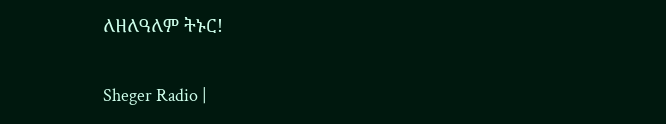ለዘለዓለም ትኑር!

Sheger Radio |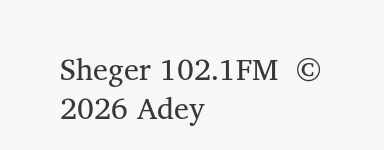Sheger 102.1FM  © 2026 Adey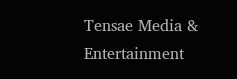Tensae Media & Entertainment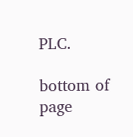PLC.

bottom of page